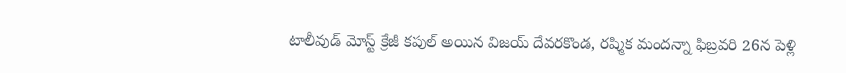టాలీవుడ్ మోస్ట్ క్రేజీ కపుల్ అయిన విజయ్ దేవరకొండ, రష్మిక మందన్నా ఫిబ్రవరి 26న పెళ్లి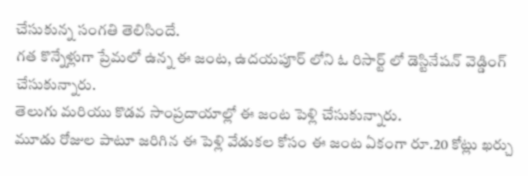చేసుకున్న సంగతి తెలిసిందే.
గత కొన్నేళ్లుగా ప్రేమలో ఉన్న ఈ జంట, ఉదయపూర్ లోని ఓ రిసార్ట్ లో డెస్టినేషన్ వెడ్డింగ్ చేసుకున్నారు.
తెలుగు మరియు కొడవ సాంప్రదాయాల్లో ఈ జంట పెళ్లి చేసుకున్నారు.
మూడు రోజుల పాటూ జరిగిన ఈ పెళ్లి వేడుకల కోసం ఈ జంట ఏకంగా రూ.20 కోట్లు ఖర్చు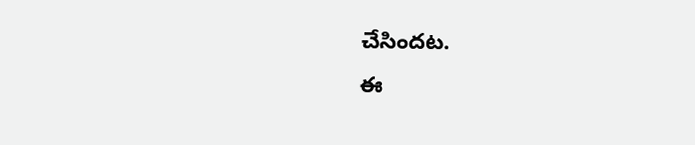చేసిందట.
ఈ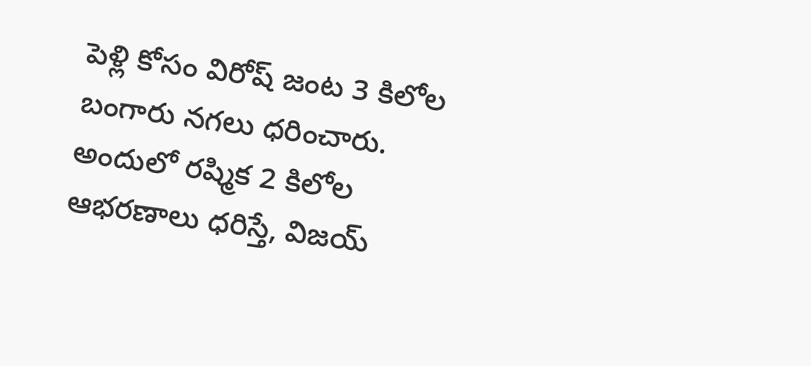పెళ్లి కోసం విరోష్ జంట 3 కిలోల బంగారు నగలు ధరించారు.
అందులో రష్మిక 2 కిలోల ఆభరణాలు ధరిస్తే, విజయ్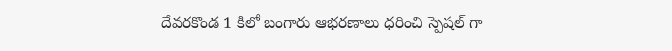దేవరకొండ 1 కిలో బంగారు ఆభరణాలు ధరించి స్పెషల్ గా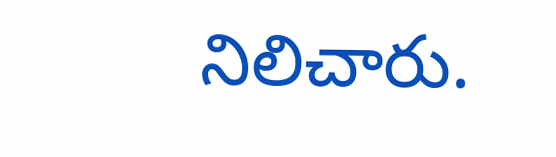నిలిచారు.